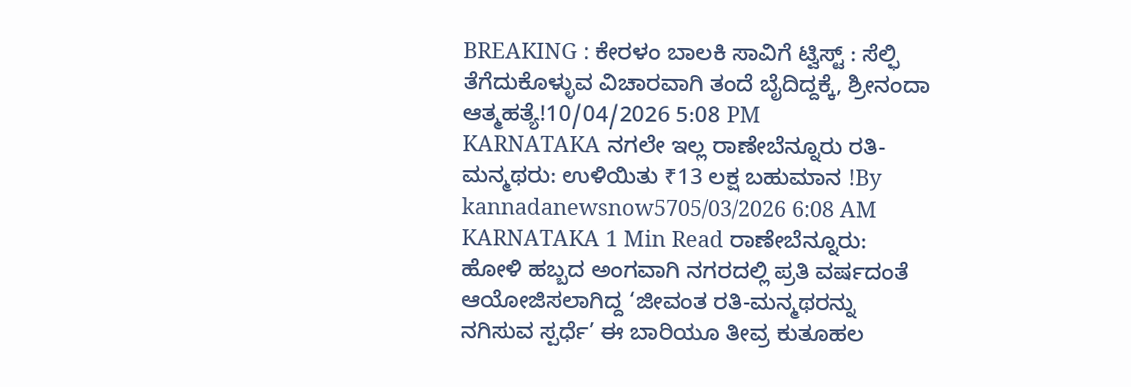BREAKING : ಕೇರಳಂ ಬಾಲಕಿ ಸಾವಿಗೆ ಟ್ವಿಸ್ಟ್ : ಸೆಲ್ಫಿ ತೆಗೆದುಕೊಳ್ಳುವ ವಿಚಾರವಾಗಿ ತಂದೆ ಬೈದಿದ್ದಕ್ಕೆ, ಶ್ರೀನಂದಾ ಆತ್ಮಹತ್ಯೆ!10/04/2026 5:08 PM
KARNATAKA ನಗಲೇ ಇಲ್ಲ ರಾಣೇಬೆನ್ನೂರು ರತಿ-ಮನ್ಮಥರು: ಉಳಿಯಿತು ₹13 ಲಕ್ಷ ಬಹುಮಾನ !By kannadanewsnow5705/03/2026 6:08 AM KARNATAKA 1 Min Read ರಾಣೇಬೆನ್ನೂರು: ಹೋಳಿ ಹಬ್ಬದ ಅಂಗವಾಗಿ ನಗರದಲ್ಲಿ ಪ್ರತಿ ವರ್ಷದಂತೆ ಆಯೋಜಿಸಲಾಗಿದ್ದ ‘ಜೀವಂತ ರತಿ-ಮನ್ಮಥರನ್ನು ನಗಿಸುವ ಸ್ಪರ್ಧೆ’ ಈ ಬಾರಿಯೂ ತೀವ್ರ ಕುತೂಹಲ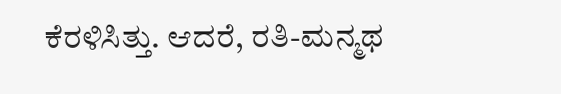ಕೆರಳಿಸಿತ್ತು. ಆದರೆ, ರತಿ-ಮನ್ಮಥ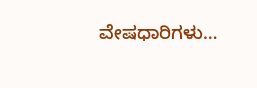ವೇಷಧಾರಿಗಳು…